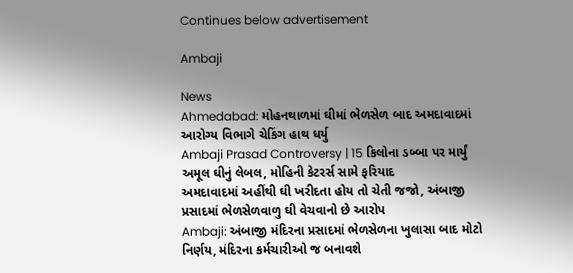Continues below advertisement

Ambaji

News
Ahmedabad: મોહનથાળમાં ઘીમાં ભેળસેળ બાદ અમદાવાદમાં આરોગ્ય વિભાગે ચેકિંગ હાથ ધર્યુ
Ambaji Prasad Controversy | 15 કિલોના ડબ્બા પર માર્યું અમૂલ ઘીનું લેબલ, મોહિની કેટરર્સ સામે ફરિયાદ
અમદાવાદમાં અહીંથી ઘી ખરીદતા હોય તો ચેતી જજો, અંબાજી પ્રસાદમાં ભેળસેળવાળુ ઘી વેચવાનો છે આરોપ
Ambaji: અંબાજી મંદિરના પ્રસાદમાં ભેળસેળના ખુલાસા બાદ મોટો નિર્ણય, મંદિરના કર્મચારીઓ જ બનાવશે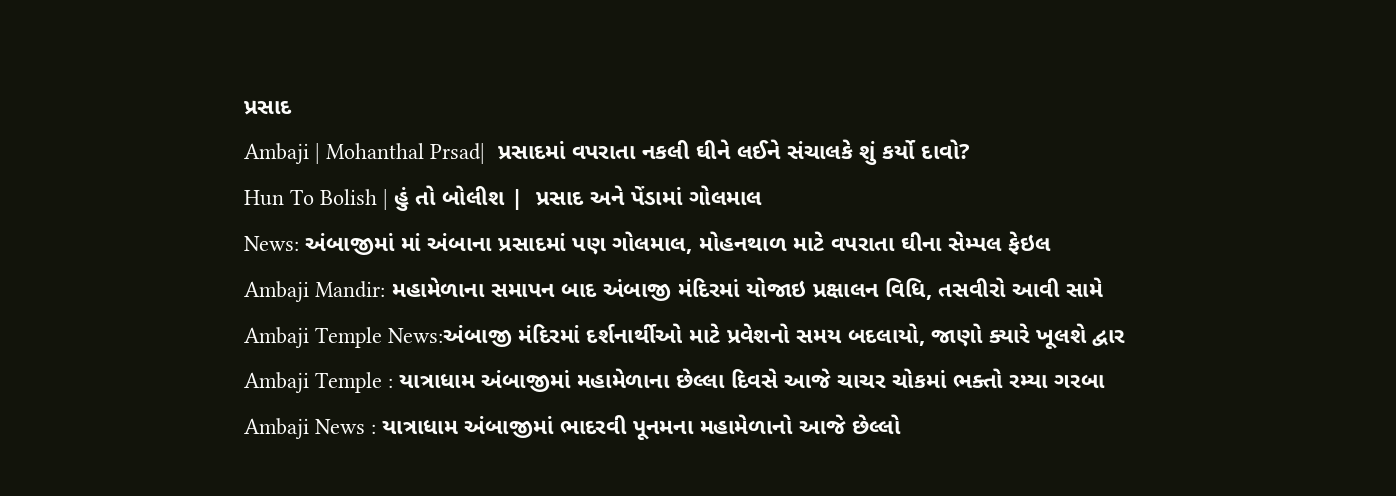પ્રસાદ
Ambaji | Mohanthal Prsad|  પ્રસાદમાં વપરાતા નકલી ઘીને લઈને સંચાલકે શું કર્યો દાવો?
Hun To Bolish | હું તો બોલીશ |  પ્રસાદ અને પેંડામાં ગોલમાલ
News: અંબાજીમાં માં અંબાના પ્રસાદમાં પણ ગોલમાલ, મોહનથાળ માટે વપરાતા ઘીના સેમ્પલ ફેઇલ
Ambaji Mandir: મહામેળાના સમાપન બાદ અંબાજી મંદિરમાં યોજાઇ પ્રક્ષાલન વિધિ, તસવીરો આવી સામે
Ambaji Temple News:અંબાજી મંદિરમાં દર્શનાર્થીઓ માટે પ્રવેશનો સમય બદલાયો, જાણો ક્યારે ખૂલશે દ્વાર
Ambaji Temple : યાત્રાધામ અંબાજીમાં મહામેળાના છેલ્લા દિવસે આજે ચાચર ચોકમાં ભક્તો રમ્યા ગરબા
Ambaji News : યાત્રાધામ અંબાજીમાં ભાદરવી પૂનમના મહામેળાનો આજે છેલ્લો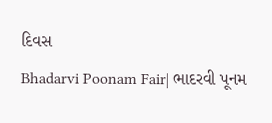દિવસ
Bhadarvi Poonam Fair| ભાદરવી પૂનમ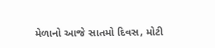મેળાનો આજે સાતમો દિવસ, મોટી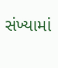સંખ્યામાં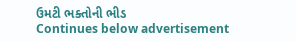ઉમટી ભક્તોની ભીડ
Continues below advertisement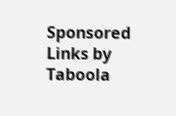Sponsored Links by Taboola